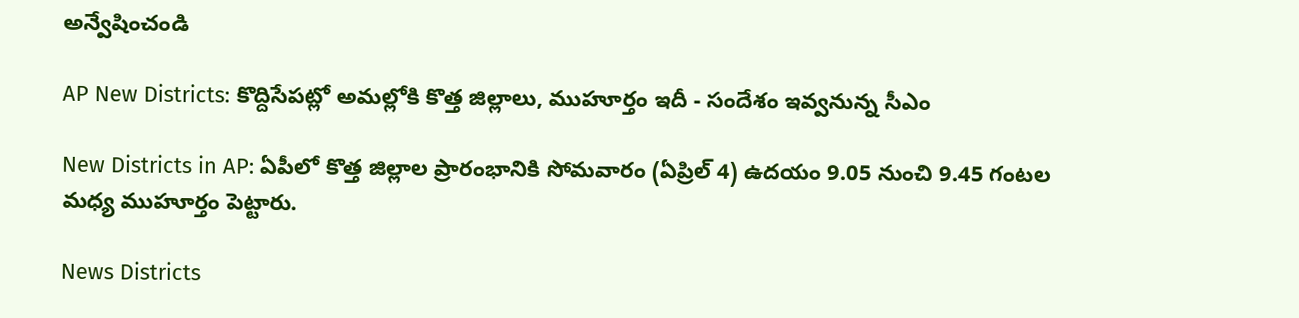అన్వేషించండి

AP New Districts: కొద్దిసేపట్లో అమల్లోకి కొత్త జిల్లాలు, ముహూర్తం ఇదీ - సందేశం ఇవ్వనున్న సీఎం

New Districts in AP: ఏపీలో కొత్త జిల్లాల ప్రారంభానికి సోమవారం (ఏప్రిల్ 4) ఉదయం 9.05 నుంచి 9.45 గంటల మధ్య ముహూర్తం పెట్టారు.

News Districts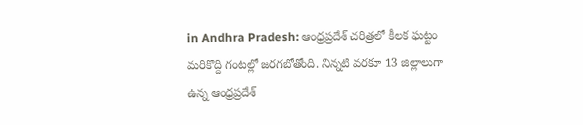in Andhra Pradesh: ఆంధ్రప్రదేశ్ చరిత్రలో కీలక ఘట్టం మరికొద్ది గంటల్లో జరగబోతోంది. నిన్నటి వరకూ 13 జిల్లాలుగా ఉన్న ఆంధ్రప్రదేశ్‌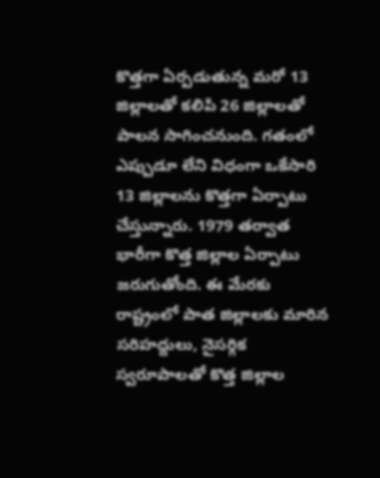కొత్తగా ఏర్పడుతున్న మరో 13 జిల్లాలతో కలిపి 26 జిల్లాలతో పాలన సాగించనుంది. గతంలో ఎప్పుడూ లేని విధంగా ఒకేసారి 13 జిల్లాలను కొత్తగా ఏర్పాటు చేస్తున్నారు. 1979 తర్వాత భారీగా కొత్త జిల్లాల ఏర్పాటు జరుగుతోంది. ఈ మేరకు రాష్ట్రంలో పాత జిల్లాలకు మారిన సరిహద్దులు, నైసర్గిక స్వరూపాలతో కొత్త జిల్లాల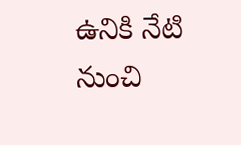ఉనికి నేటి నుంచి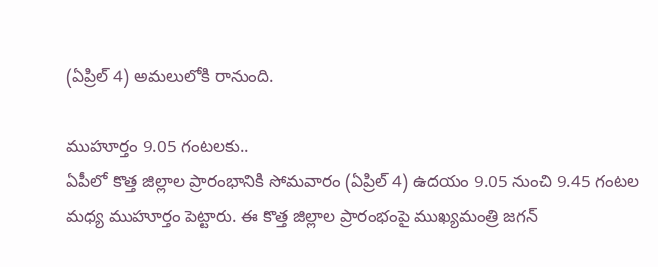(ఏప్రిల్ 4) అమలులోకి రానుంది.

ముహూర్తం 9.05 గంటలకు..
ఏపీలో కొత్త జిల్లాల ప్రారంభానికి సోమవారం (ఏప్రిల్ 4) ఉదయం 9.05 నుంచి 9.45 గంటల మధ్య ముహూర్తం పెట్టారు. ఈ కొత్త జిల్లాల ప్రారంభంపై ముఖ్యమంత్రి జగన్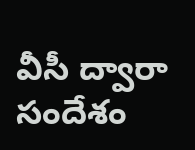వీసీ ద్వారా సందేశం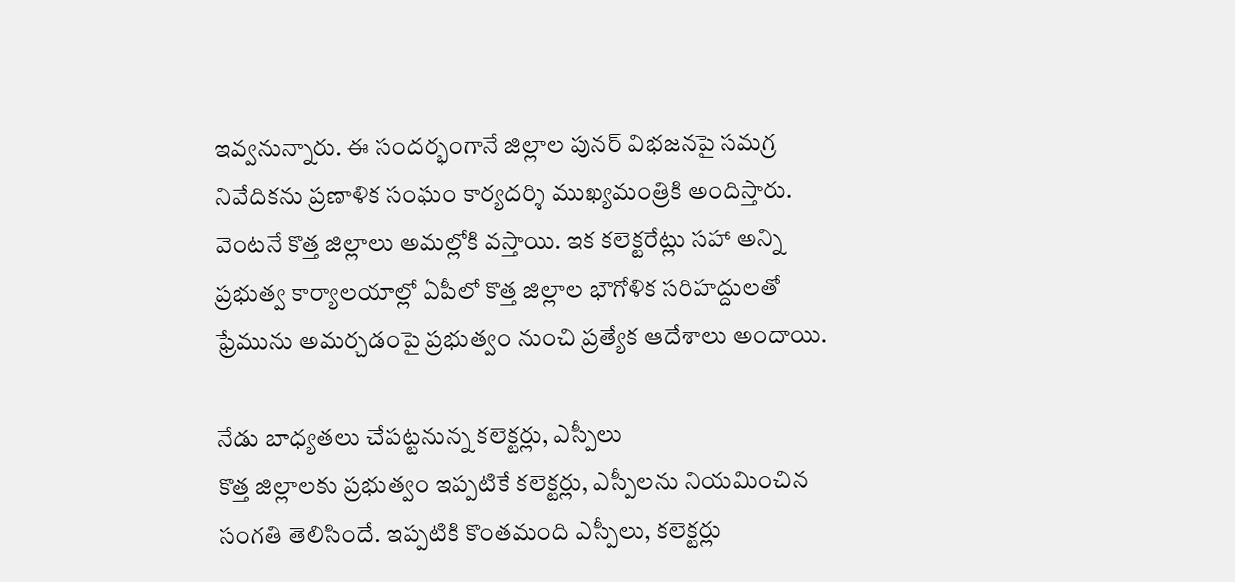ఇవ్వనున్నారు. ఈ సందర్భంగానే జిల్లాల పునర్ విభజనపై సమగ్ర నివేదికను ప్రణాళిక సంఘం కార్యదర్శి ముఖ్యమంత్రికి అందిస్తారు. వెంటనే కొత్త జిల్లాలు అమల్లోకి వస్తాయి. ఇక కలెక్టరేట్లు సహా అన్ని ప్రభుత్వ కార్యాలయాల్లో ఏపీలో కొత్త జిల్లాల భౌగోళిక సరిహద్దులతో ఫ్రేమును అమర్చడంపై ప్రభుత్వం నుంచి ప్రత్యేక ఆదేశాలు అందాయి.

నేడు బాధ్యతలు చేపట్టనున్న కలెక్టర్లు, ఎస్పీలు
కొత్త జిల్లాలకు ప్రభుత్వం ఇప్పటికే కలెక్టర్లు, ఎస్పీలను నియమించిన సంగతి తెలిసిందే. ఇప్పటికి కొంతమంది ఎస్పీలు, కలెక్టర్లు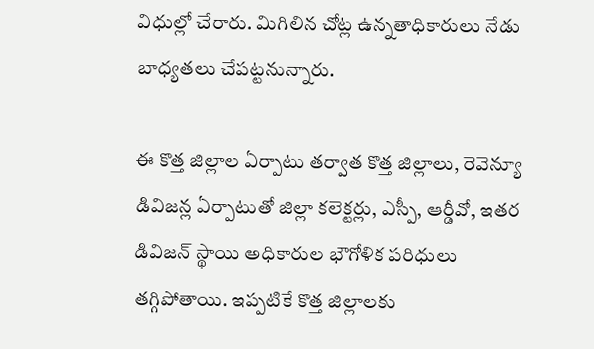విధుల్లో చేరారు. మిగిలిన చోట్ల ఉన్నతాధికారులు నేడు  బాధ్యతలు చేపట్టనున్నారు.

ఈ కొత్త జిల్లాల ఏర్పాటు తర్వాత కొత్త జిల్లాలు, రెవెన్యూ డివిజన్ల ఏర్పాటుతో జిల్లా కలెక్టర్లు, ఎస్పీ, ఆర్డీవో, ఇతర డివిజన్‌ స్థాయి అధికారుల భౌగోళిక పరిధులు తగ్గిపోతాయి. ఇప్పటికే కొత్త జిల్లాలకు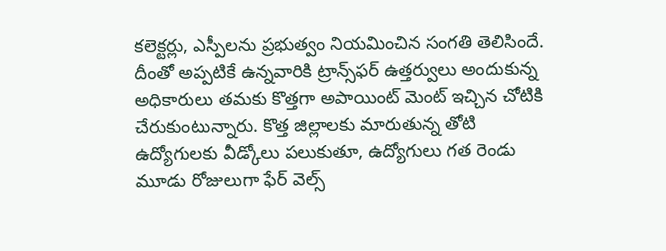కలెక్టర్లు, ఎస్పీలను ప్రభుత్వం నియమించిన సంగతి తెలిసిందే. దీంతో అప్పటికే ఉన్నవారికి ట్రాన్స్‌ఫర్ ఉత్తర్వులు అందుకున్న అధికారులు తమకు కొత్తగా అపాయింట్ మెంట్ ఇచ్చిన చోటికి చేరుకుంటున్నారు. కొత్త జిల్లాలకు మారుతున్న తోటి ఉద్యోగులకు వీడ్కోలు పలుకుతూ, ఉద్యోగులు గత రెండు మూడు రోజులుగా ఫేర్ వెల్స్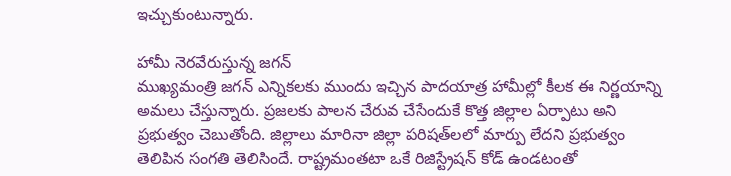ఇచ్చుకుంటున్నారు.

హామీ నెరవేరుస్తున్న జగన్
ముఖ్యమంత్రి జగన్ ఎన్నికలకు ముందు ఇచ్చిన పాదయాత్ర హామీల్లో కీలక ఈ నిర్ణయాన్ని అమలు చేస్తున్నారు. ప్రజలకు పాలన చేరువ చేసేందుకే కొత్త జిల్లాల ఏర్పాటు అని ప్రభుత్వం చెబుతోంది. జిల్లాలు మారినా జిల్లా పరిషత్‌లలో మార్పు లేదని ప్రభుత్వం తెలిపిన సంగతి తెలిసిందే. రాష్ట్రమంతటా ఒకే రిజిస్ట్రేషన్ కోడ్ ఉండటంతో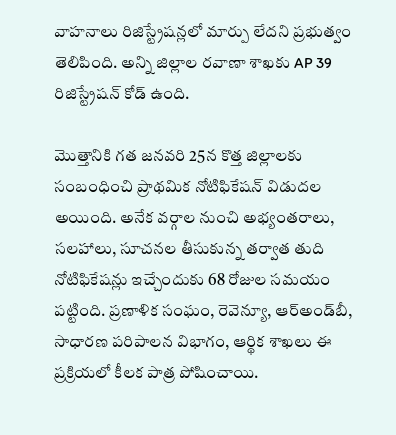వాహనాలు రిజిస్ట్రేషన్లలో మార్పు లేదని ప్రభుత్వం తెలిపింది. అన్ని జిల్లాల రవాణా శాఖకు AP 39 రిజిస్ట్రేషన్ కోడ్ ఉంది.

మొత్తానికి గత జనవరి 25న కొత్త జిల్లాలకు సంబంధించి ప్రాథమిక నోటిఫికేషన్‌ విడుదల అయింది. అనేక వర్గాల నుంచి అభ్యంతరాలు, సలహాలు, సూచనల తీసుకున్న తర్వాత తుది నోటిఫికేషన్లు ఇచ్చేందుకు 68 రోజుల సమయం పట్టింది. ప్రణాళిక సంఘం, రెవెన్యూ, ఆర్‌అండ్‌బీ, సాధారణ పరిపాలన విభాగం, ఆర్థిక శాఖలు ఈ ప్రక్రియలో కీలక పాత్ర పోషించాయి.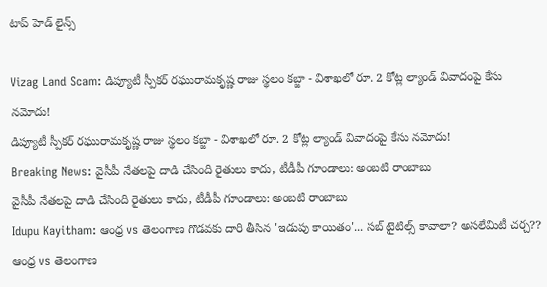టాప్ హెడ్ లైన్స్

Vizag Land Scam: డిప్యూటీ స్పీకర్ రఘురామకృష్ణ రాజు స్థలం కబ్జా - విశాఖలో రూ. 2 కోట్ల ల్యాండ్ వివాదంపై కేసు నమోదు!
డిప్యూటీ స్పీకర్ రఘురామకృష్ణ రాజు స్థలం కబ్జా - విశాఖలో రూ. 2 కోట్ల ల్యాండ్ వివాదంపై కేసు నమోదు!
Breaking News: వైసీపీ నేతలపై దాడి చేసింది రైతులు కాదు, టీడీపీ గూండాలు: అంబటి రాంబాబు
వైసీపీ నేతలపై దాడి చేసింది రైతులు కాదు, టీడీపీ గూండాలు: అంబటి రాంబాబు
Idupu Kayitham: ఆంధ్ర vs తెలంగాణ గొడవకు దారి తీసిన 'ఇడుపు కాయితం'... సబ్‌ టైటిల్స్‌ కావాలా? అసలేమిటీ చర్చ??
ఆంధ్ర vs తెలంగాణ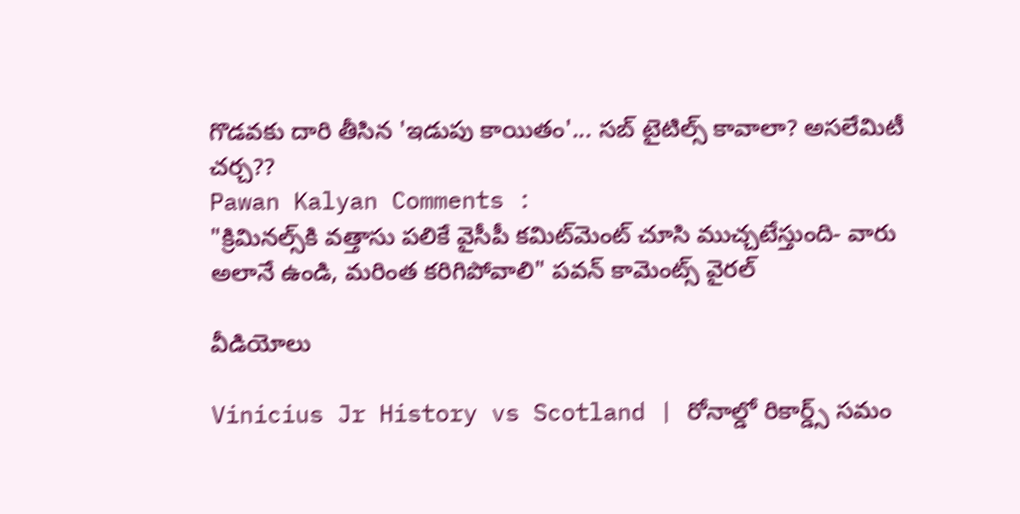గొడవకు దారి తీసిన 'ఇడుపు కాయితం'... సబ్‌ టైటిల్స్‌ కావాలా? అసలేమిటీ చర్చ??
Pawan Kalyan Comments :
"క్రిమినల్స్‌కి వత్తాసు పలికే వైసీపీ కమిట్‌మెంట్‌ చూసి ముచ్చటేస్తుంది- వారు అలానే ఉండి, మరింత కరిగిపోవాలి" పవన్ కామెంట్స్ వైరల్

వీడియోలు

Vinicius Jr History vs Scotland | రోనాల్డో రికార్డ్స్ సమం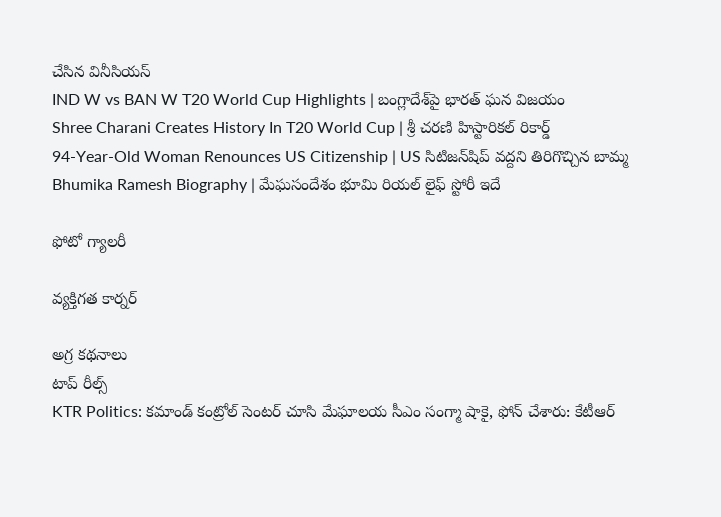చేసిన వినీసియస్
IND W vs BAN W T20 World Cup Highlights | బంగ్లాదేశ్‌పై భారత్ ఘన విజయం
Shree Charani Creates History In T20 World Cup | శ్రీ చరణి హిస్టారికల్ రికార్డ్
94-Year-Old Woman Renounces US Citizenship | US సిటిజన్‌షిప్ వద్దని తిరిగొచ్చిన బామ్మ
Bhumika Ramesh Biography | మేఘసందేశం భూమి రియల్ లైఫ్ స్టోరీ ఇదే

ఫోటో గ్యాలరీ

వ్యక్తిగత కార్నర్

అగ్ర కథనాలు
టాప్ రీల్స్
KTR Politics: కమాండ్ కంట్రోల్ సెంటర్ చూసి మేఘాలయ సీఎం సంగ్మా షాకై, ఫోన్ చేశారు: కేటీఆర్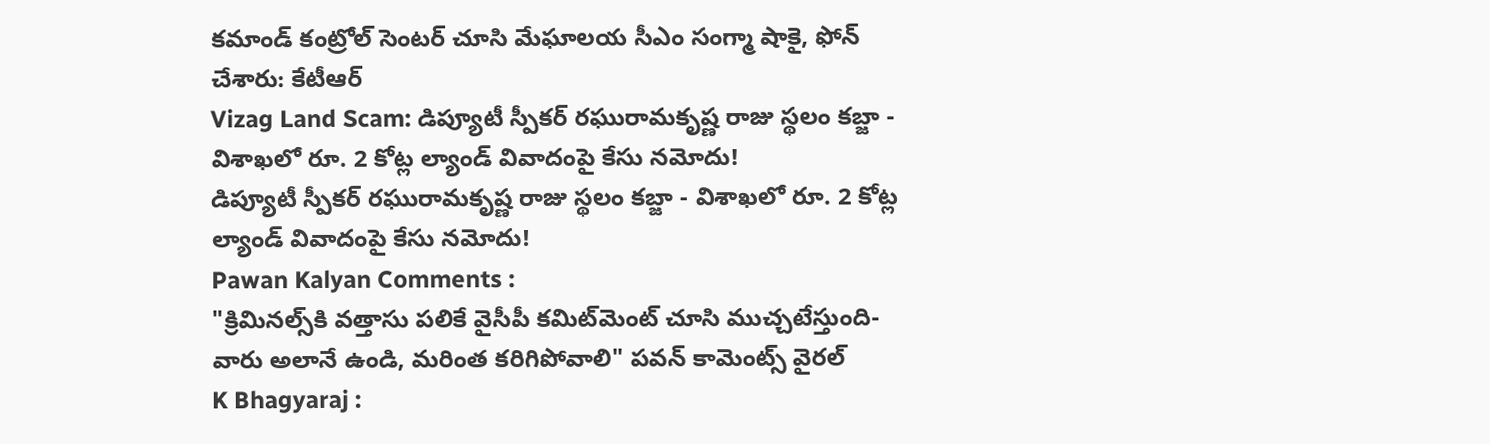కమాండ్ కంట్రోల్ సెంటర్ చూసి మేఘాలయ సీఎం సంగ్మా షాకై, ఫోన్ చేశారు: కేటీఆర్
Vizag Land Scam: డిప్యూటీ స్పీకర్ రఘురామకృష్ణ రాజు స్థలం కబ్జా - విశాఖలో రూ. 2 కోట్ల ల్యాండ్ వివాదంపై కేసు నమోదు!
డిప్యూటీ స్పీకర్ రఘురామకృష్ణ రాజు స్థలం కబ్జా - విశాఖలో రూ. 2 కోట్ల ల్యాండ్ వివాదంపై కేసు నమోదు!
Pawan Kalyan Comments :
"క్రిమినల్స్‌కి వత్తాసు పలికే వైసీపీ కమిట్‌మెంట్‌ చూసి ముచ్చటేస్తుంది- వారు అలానే ఉండి, మరింత కరిగిపోవాలి" పవన్ కామెంట్స్ వైరల్
K Bhagyaraj :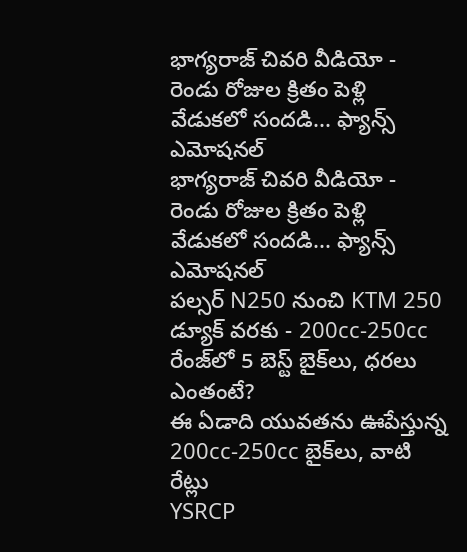భాగ్యరాజ్ చివరి వీడియో - రెండు రోజుల క్రితం పెళ్లి వేడుకలో సందడి... ఫ్యాన్స్ ఎమోషనల్
భాగ్యరాజ్ చివరి వీడియో - రెండు రోజుల క్రితం పెళ్లి వేడుకలో సందడి... ఫ్యాన్స్ ఎమోషనల్
పల్సర్ N250 నుంచి KTM 250 డ్యూక్ వరకు - 200cc-250cc రేంజ్‌లో 5 బెస్ట్ బైక్‌లు, ధరలు ఎంతంటే?
ఈ ఏడాది యువతను ఊపేస్తున్న 200cc-250cc బైక్‌లు, వాటి రేట్లు
YSRCP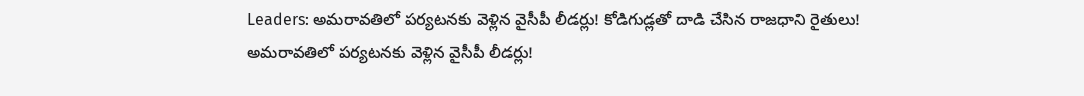Leaders: అమరావతిలో పర్యటనకు వెళ్లిన వైసీపీ లీడర్లు! కోడిగుడ్లతో దాడి చేసిన రాజధాని రైతులు!
అమరావతిలో పర్యటనకు వెళ్లిన వైసీపీ లీడర్లు!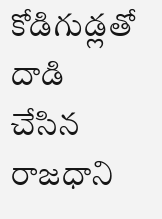కోడిగుడ్లతో దాడి చేసిన రాజధాని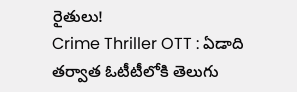రైతులు!
Crime Thriller OTT : ఏడాది తర్వాత ఓటీటీలోకి తెలుగు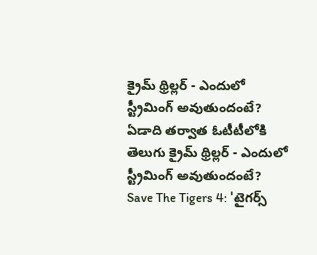క్రైమ్ థ్రిల్లర్ - ఎందులో స్ట్రీమింగ్ అవుతుందంటే?
ఏడాది తర్వాత ఓటీటీలోకి తెలుగు క్రైమ్ థ్రిల్లర్ - ఎందులో స్ట్రీమింగ్ అవుతుందంటే?
Save The Tigers 4: 'టైగర్స్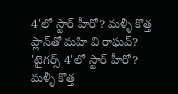4'లో స్టార్ హీరో? మళ్ళీ కొత్త ప్లాన్‌తో మహి వి రాఘవ్?
'టైగర్స్ 4'లో స్టార్ హీరో? మళ్ళీ కొత్త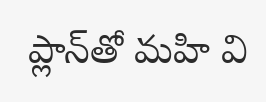ప్లాన్‌తో మహి వి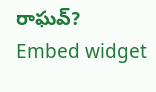రాఘవ్?
Embed widget